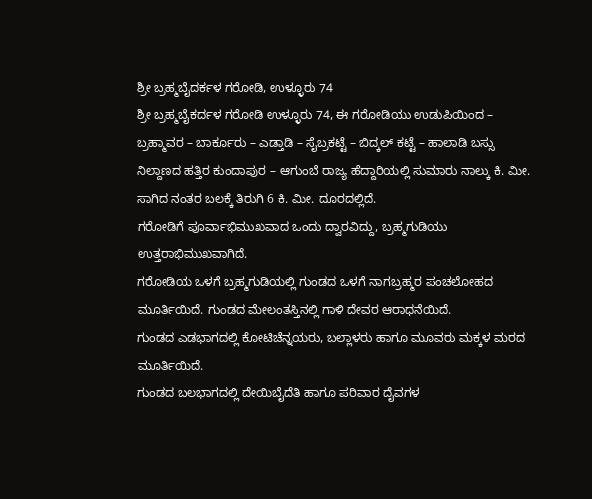ಶ್ರೀ ಬ್ರಹ್ಮಬೈದರ್ಕಳ ಗರೋಡಿ, ಉಳ್ಳೂರು 74
ಶ್ರೀ ಬ್ರಹ್ಮಬೈಕರ್ದಳ ಗರೋಡಿ ಉಳ್ಳೂರು 74, ಈ ಗರೋಡಿಯು ಉಡುಪಿಯಿಂದ – ಬ್ರಹ್ಮಾವರ – ಬಾರ್ಕೂರು – ಎಡ್ತಾಡಿ – ಸೈಬ್ರಕಟ್ಟೆ – ಬಿದ್ಕಲ್ ಕಟ್ಟೆ – ಹಾಲಾಡಿ ಬಸ್ಸು ನಿಲ್ದಾಣದ ಹತ್ತಿರ ಕುಂದಾಪುರ – ಆಗುಂಬೆ ರಾಜ್ಯ ಹೆದ್ದಾರಿಯಲ್ಲಿ ಸುಮಾರು ನಾಲ್ಕು ಕಿ. ಮೀ. ಸಾಗಿದ ನಂತರ ಬಲಕ್ಕೆ ತಿರುಗಿ 6 ಕಿ. ಮೀ. ದೂರದಲ್ಲಿದೆ.
ಗರೋಡಿಗೆ ಪೂರ್ವಾಭಿಮುಖವಾದ ಒಂದು ದ್ವಾರವಿದ್ದು, ಬ್ರಹ್ಮಗುಡಿಯು ಉತ್ತರಾಭಿಮುಖವಾಗಿದೆ.
ಗರೋಡಿಯ ಒಳಗೆ ಬ್ರಹ್ಮಗುಡಿಯಲ್ಲಿ ಗುಂಡದ ಒಳಗೆ ನಾಗಬ್ರಹ್ಮರ ಪಂಚಲೋಹದ ಮೂರ್ತಿಯಿದೆ. ಗುಂಡದ ಮೇಲಂತಸ್ತಿನಲ್ಲಿ ಗಾಳಿ ದೇವರ ಆರಾಧನೆಯಿದೆ.
ಗುಂಡದ ಎಡಭಾಗದಲ್ಲಿ ಕೋಟಿಚೆನ್ನಯರು, ಬಲ್ಲಾಳರು ಹಾಗೂ ಮೂವರು ಮಕ್ಕಳ ಮರದ ಮೂರ್ತಿಯಿದೆ.
ಗುಂಡದ ಬಲಭಾಗದಲ್ಲಿ ದೇಯಿಬೈದೆತಿ ಹಾಗೂ ಪರಿವಾರ ದೈವಗಳ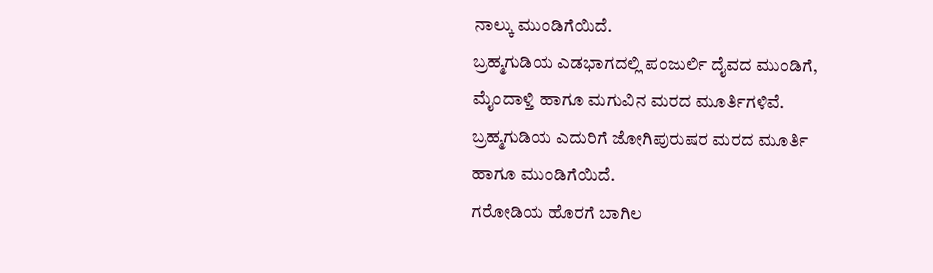ನಾಲ್ಕು ಮುಂಡಿಗೆಯಿದೆ.
ಬ್ರಹ್ಮಗುಡಿಯ ಎಡಭಾಗದಲ್ಲಿ ಪಂಜುರ್ಲಿ ದೈವದ ಮುಂಡಿಗೆ, ಮೈಂದಾಳ್ತಿ ಹಾಗೂ ಮಗುವಿನ ಮರದ ಮೂರ್ತಿಗಳಿವೆ.
ಬ್ರಹ್ಮಗುಡಿಯ ಎದುರಿಗೆ ಜೋಗಿಪುರುಷರ ಮರದ ಮೂರ್ತಿ ಹಾಗೂ ಮುಂಡಿಗೆಯಿದೆ.
ಗರೋಡಿಯ ಹೊರಗೆ ಬಾಗಿಲ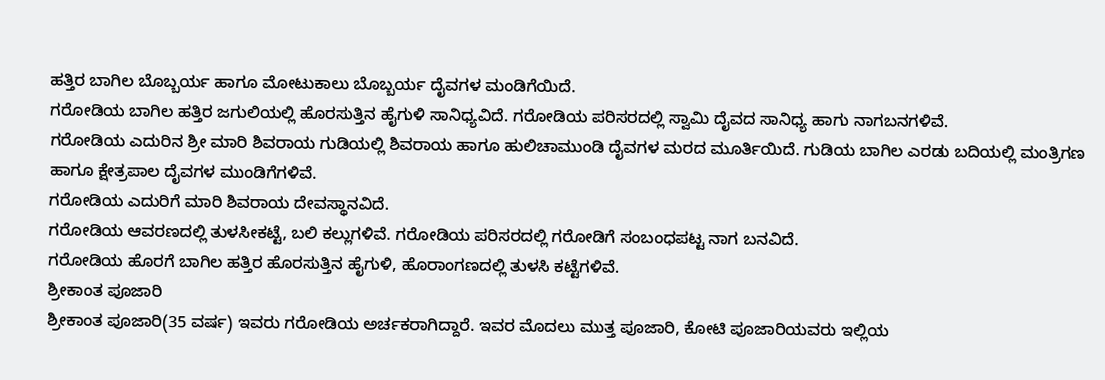ಹತ್ತಿರ ಬಾಗಿಲ ಬೊಬ್ಬರ್ಯ ಹಾಗೂ ಮೋಟುಕಾಲು ಬೊಬ್ಬರ್ಯ ದೈವಗಳ ಮಂಡಿಗೆಯಿದೆ.
ಗರೋಡಿಯ ಬಾಗಿಲ ಹತ್ತಿರ ಜಗುಲಿಯಲ್ಲಿ ಹೊರಸುತ್ತಿನ ಹೈಗುಳಿ ಸಾನಿಧ್ಯವಿದೆ. ಗರೋಡಿಯ ಪರಿಸರದಲ್ಲಿ ಸ್ವಾಮಿ ದೈವದ ಸಾನಿಧ್ಯ ಹಾಗು ನಾಗಬನಗಳಿವೆ.
ಗರೋಡಿಯ ಎದುರಿನ ಶ್ರೀ ಮಾರಿ ಶಿವರಾಯ ಗುಡಿಯಲ್ಲಿ ಶಿವರಾಯ ಹಾಗೂ ಹುಲಿಚಾಮುಂಡಿ ದೈವಗಳ ಮರದ ಮೂರ್ತಿಯಿದೆ. ಗುಡಿಯ ಬಾಗಿಲ ಎರಡು ಬದಿಯಲ್ಲಿ ಮಂತ್ರಿಗಣ ಹಾಗೂ ಕ್ಷೇತ್ರಪಾಲ ದೈವಗಳ ಮುಂಡಿಗೆಗಳಿವೆ.
ಗರೋಡಿಯ ಎದುರಿಗೆ ಮಾರಿ ಶಿವರಾಯ ದೇವಸ್ಥಾನವಿದೆ.
ಗರೋಡಿಯ ಆವರಣದಲ್ಲಿ ತುಳಸೀಕಟ್ಟೆ, ಬಲಿ ಕಲ್ಲುಗಳಿವೆ. ಗರೋಡಿಯ ಪರಿಸರದಲ್ಲಿ ಗರೋಡಿಗೆ ಸಂಬಂಧಪಟ್ಟ ನಾಗ ಬನವಿದೆ.
ಗರೋಡಿಯ ಹೊರಗೆ ಬಾಗಿಲ ಹತ್ತಿರ ಹೊರಸುತ್ತಿನ ಹೈಗುಳಿ, ಹೊರಾಂಗಣದಲ್ಲಿ ತುಳಸಿ ಕಟ್ಟೆಗಳಿವೆ.
ಶ್ರೀಕಾಂತ ಪೂಜಾರಿ
ಶ್ರೀಕಾಂತ ಪೂಜಾರಿ(35 ವರ್ಷ) ಇವರು ಗರೋಡಿಯ ಅರ್ಚಕರಾಗಿದ್ದಾರೆ. ಇವರ ಮೊದಲು ಮುತ್ತ ಪೂಜಾರಿ, ಕೋಟಿ ಪೂಜಾರಿಯವರು ಇಲ್ಲಿಯ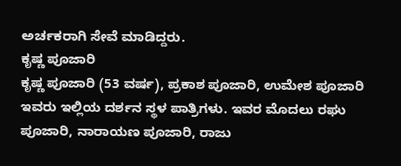ಅರ್ಚಕರಾಗಿ ಸೇವೆ ಮಾಡಿದ್ದರು.
ಕೃಷ್ಣ ಪೂಜಾರಿ
ಕೃಷ್ಣ ಪೂಜಾರಿ (53 ವರ್ಷ), ಪ್ರಕಾಶ ಪೂಜಾರಿ, ಉಮೇಶ ಪೂಜಾರಿ ಇವರು ಇಲ್ಲಿಯ ದರ್ಶನ ಸ್ಥಳ ಪಾತ್ರಿಗಳು. ಇವರ ಮೊದಲು ರಘು ಪೂಜಾರಿ, ನಾರಾಯಣ ಪೂಜಾರಿ, ರಾಜು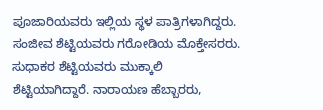ಪೂಜಾರಿಯವರು ಇಲ್ಲಿಯ ಸ್ಥಳ ಪಾತ್ರಿಗಳಾಗಿದ್ದರು.
ಸಂಜೀವ ಶೆಟ್ಟಿಯವರು ಗರೋಡಿಯ ಮೊಕ್ತೇಸರರು. ಸುಧಾಕರ ಶೆಟ್ಟಿಯವರು ಮುಕ್ಕಾಲಿ ಶೆಟ್ಟಿಯಾಗಿದ್ದಾರೆ. ನಾರಾಯಣ ಹೆಬ್ಬಾರರು,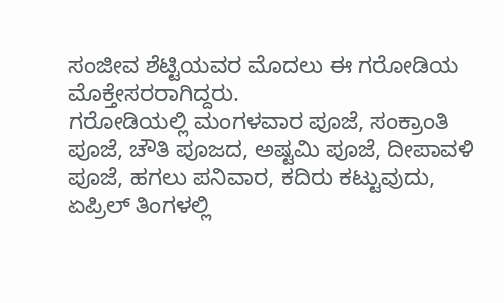ಸಂಜೀವ ಶೆಟ್ಟಿಯವರ ಮೊದಲು ಈ ಗರೋಡಿಯ ಮೊಕ್ತೇಸರರಾಗಿದ್ದರು.
ಗರೋಡಿಯಲ್ಲಿ ಮಂಗಳವಾರ ಪೂಜೆ, ಸಂಕ್ರಾಂತಿ ಪೂಜೆ, ಚೌತಿ ಪೂಜದ, ಅಷ್ಟಮಿ ಪೂಜೆ, ದೀಪಾವಳಿ ಪೂಜೆ, ಹಗಲು ಪನಿವಾರ, ಕದಿರು ಕಟ್ಟುವುದು, ಏಪ್ರಿಲ್ ತಿಂಗಳಲ್ಲಿ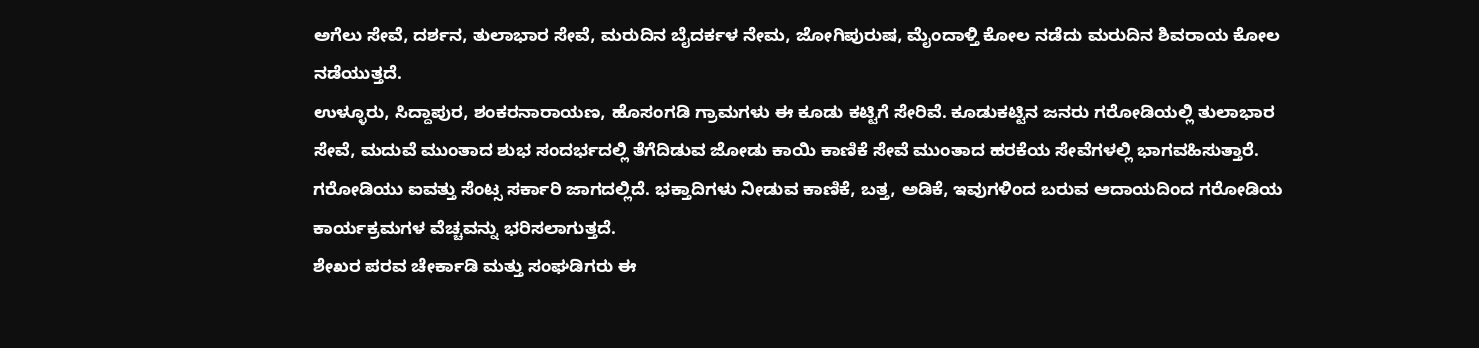ಅಗೆಲು ಸೇವೆ, ದರ್ಶನ, ತುಲಾಭಾರ ಸೇವೆ, ಮರುದಿನ ಬೈದರ್ಕಳ ನೇಮ, ಜೋಗಿಪುರುಷ, ಮೈಂದಾಳ್ತಿ ಕೋಲ ನಡೆದು ಮರುದಿನ ಶಿವರಾಯ ಕೋಲ ನಡೆಯುತ್ತದೆ.
ಉಳ್ಳೂರು, ಸಿದ್ದಾಪುರ, ಶಂಕರನಾರಾಯಣ, ಹೊಸಂಗಡಿ ಗ್ರಾಮಗಳು ಈ ಕೂಡು ಕಟ್ಟಿಗೆ ಸೇರಿವೆ. ಕೂಡುಕಟ್ಟಿನ ಜನರು ಗರೋಡಿಯಲ್ಲಿ ತುಲಾಭಾರ ಸೇವೆ, ಮದುವೆ ಮುಂತಾದ ಶುಭ ಸಂದರ್ಭದಲ್ಲಿ ತೆಗೆದಿಡುವ ಜೋಡು ಕಾಯಿ ಕಾಣಿಕೆ ಸೇವೆ ಮುಂತಾದ ಹರಕೆಯ ಸೇವೆಗಳಲ್ಲಿ ಭಾಗವಹಿಸುತ್ತಾರೆ.
ಗರೋಡಿಯು ಐವತ್ತು ಸೆಂಟ್ಸ ಸರ್ಕಾರಿ ಜಾಗದಲ್ಲಿದೆ. ಭಕ್ತಾದಿಗಳು ನೀಡುವ ಕಾಣಿಕೆ, ಬತ್ತ, ಅಡಿಕೆ, ಇವುಗಳಿಂದ ಬರುವ ಆದಾಯದಿಂದ ಗರೋಡಿಯ ಕಾರ್ಯಕ್ರಮಗಳ ವೆಚ್ಚವನ್ನು ಭರಿಸಲಾಗುತ್ತದೆ.
ಶೇಖರ ಪರವ ಚೇರ್ಕಾಡಿ ಮತ್ತು ಸಂಘಡಿಗರು ಈ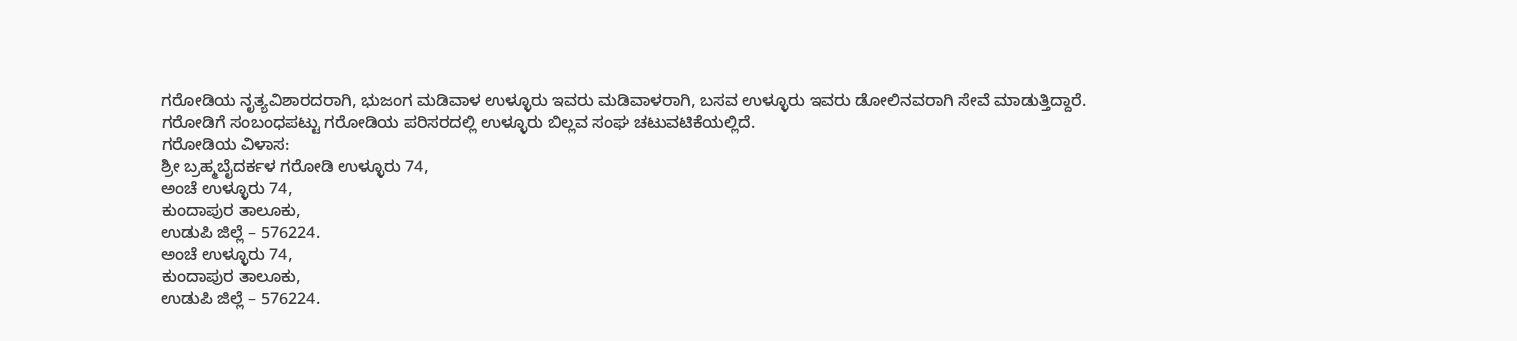ಗರೋಡಿಯ ನೃತ್ಯವಿಶಾರದರಾಗಿ, ಭುಜಂಗ ಮಡಿವಾಳ ಉಳ್ಳೂರು ಇವರು ಮಡಿವಾಳರಾಗಿ, ಬಸವ ಉಳ್ಳೂರು ಇವರು ಡೋಲಿನವರಾಗಿ ಸೇವೆ ಮಾಡುತ್ತಿದ್ದಾರೆ.
ಗರೋಡಿಗೆ ಸಂಬಂಧಪಟ್ಟು ಗರೋಡಿಯ ಪರಿಸರದಲ್ಲಿ ಉಳ್ಳೂರು ಬಿಲ್ಲವ ಸಂಘ ಚಟುವಟಿಕೆಯಲ್ಲಿದೆ.
ಗರೋಡಿಯ ವಿಳಾಸ:
ಶ್ರೀ ಬ್ರಹ್ಮಬೈದರ್ಕಳ ಗರೋಡಿ ಉಳ್ಳೂರು 74,
ಅಂಚೆ ಉಳ್ಳೂರು 74,
ಕುಂದಾಪುರ ತಾಲೂಕು,
ಉಡುಪಿ ಜಿಲ್ಲೆ – 576224.
ಅಂಚೆ ಉಳ್ಳೂರು 74,
ಕುಂದಾಪುರ ತಾಲೂಕು,
ಉಡುಪಿ ಜಿಲ್ಲೆ – 576224.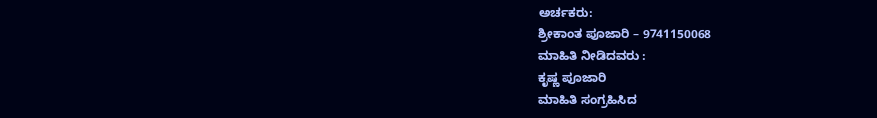ಅರ್ಚಕರು:
ಶ್ರೀಕಾಂತ ಪೂಜಾರಿ – 9741150068
ಮಾಹಿತಿ ನೀಡಿದವರು :
ಕೃಷ್ಣ ಪೂಜಾರಿ
ಮಾಹಿತಿ ಸಂಗ್ರಹಿಸಿದ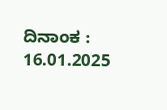ದಿನಾಂಕ :
16.01.2025